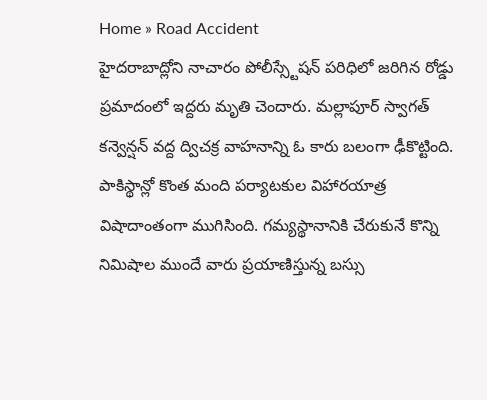Home » Road Accident
హైదరాబాద్లోని నాచారం పోలీస్స్టేషన్ పరిధిలో జరిగిన రోడ్డు ప్రమాదంలో ఇద్దరు మృతి చెందారు. మల్లాపూర్ స్వాగత్ కన్వెన్షన్ వద్ద ద్విచక్ర వాహనాన్ని ఓ కారు బలంగా ఢీకొట్టింది.
పాకిస్థాన్లో కొంత మంది పర్యాటకుల విహారయాత్ర విషాదాంతంగా ముగిసింది. గమ్యస్థానానికి చేరుకునే కొన్ని నిమిషాల ముందే వారు ప్రయాణిస్తున్న బస్సు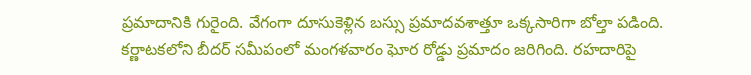ప్రమాదానికి గురైంది. వేగంగా దూసుకెళ్లిన బస్సు ప్రమాదవశాత్తూ ఒక్కసారిగా బోల్తా పడింది.
కర్ణాటకలోని బీదర్ సమీపంలో మంగళవారం ఘోర రోడ్డు ప్రమాదం జరిగింది. రహదారిపై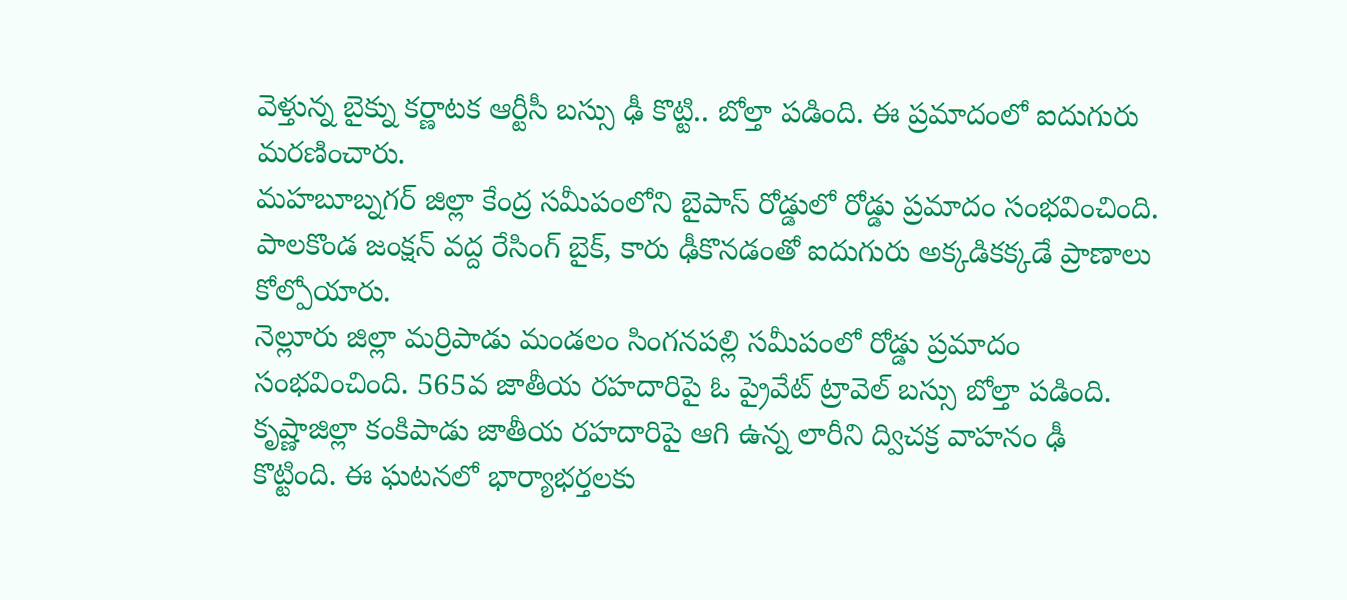వెళ్తున్న బైక్ను కర్ణాటక ఆర్టీసీ బస్సు ఢీ కొట్టి.. బోల్తా పడింది. ఈ ప్రమాదంలో ఐదుగురు మరణించారు.
మహబూబ్నగర్ జిల్లా కేంద్ర సమీపంలోని బైపాస్ రోడ్డులో రోడ్డు ప్రమాదం సంభవించింది. పాలకొండ జంక్షన్ వద్ద రేసింగ్ బైక్, కారు ఢీకొనడంతో ఐదుగురు అక్కడికక్కడే ప్రాణాలు కోల్పోయారు.
నెల్లూరు జిల్లా మర్రిపాడు మండలం సింగనపల్లి సమీపంలో రోడ్డు ప్రమాదం సంభవించింది. 565వ జాతీయ రహదారిపై ఓ ప్రైవేట్ ట్రావెల్ బస్సు బోల్తా పడింది.
కృష్ణాజిల్లా కంకిపాడు జాతీయ రహదారిపై ఆగి ఉన్న లారీని ద్విచక్ర వాహనం ఢీ కొట్టింది. ఈ ఘటనలో భార్యాభర్తలకు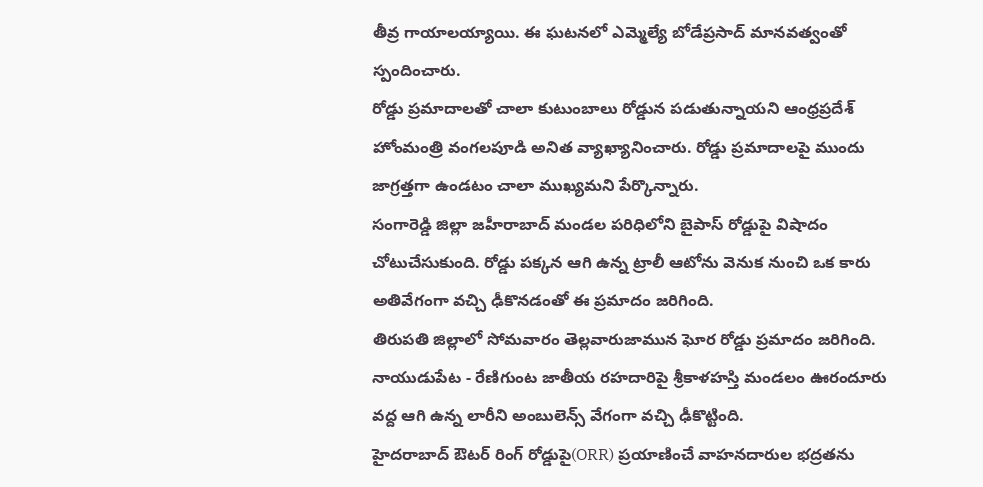తీవ్ర గాయాలయ్యాయి. ఈ ఘటనలో ఎమ్మెల్యే బోడేప్రసాద్ మానవత్వంతో స్పందించారు.
రోడ్డు ప్రమాదాలతో చాలా కుటుంబాలు రోడ్డున పడుతున్నాయని ఆంధ్రప్రదేశ్ హోంమంత్రి వంగలపూడి అనిత వ్యాఖ్యానించారు. రోడ్డు ప్రమాదాలపై ముందు జాగ్రత్తగా ఉండటం చాలా ముఖ్యమని పేర్కొన్నారు.
సంగారెడ్డి జిల్లా జహీరాబాద్ మండల పరిధిలోని బైపాస్ రోడ్డుపై విషాదం చోటుచేసుకుంది. రోడ్డు పక్కన ఆగి ఉన్న ట్రాలీ ఆటోను వెనుక నుంచి ఒక కారు అతివేగంగా వచ్చి ఢీకొనడంతో ఈ ప్రమాదం జరిగింది.
తిరుపతి జిల్లాలో సోమవారం తెల్లవారుజామున ఘోర రోడ్డు ప్రమాదం జరిగింది. నాయుడుపేట - రేణిగుంట జాతీయ రహదారిపై శ్రీకాళహస్తి మండలం ఊరందూరు వద్ద ఆగి ఉన్న లారీని అంబులెన్స్ వేగంగా వచ్చి ఢీకొట్టింది.
హైదరాబాద్ ఔటర్ రింగ్ రోడ్డుపై(ORR) ప్రయాణించే వాహనదారుల భద్రతను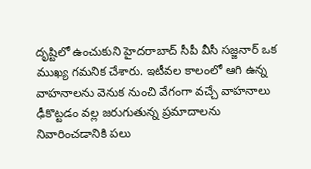దృష్టిలో ఉంచుకుని హైదరాబాద్ సీపీ వీసీ సజ్జనార్ ఒక ముఖ్య గమనిక చేశారు. ఇటీవల కాలంలో ఆగి ఉన్న వాహనాలను వెనుక నుంచి వేగంగా వచ్చే వాహనాలు ఢీకొట్టడం వల్ల జరుగుతున్న ప్రమాదాలను నివారించడానికి పలు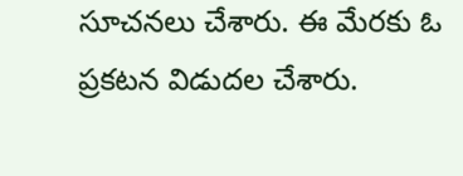సూచనలు చేశారు. ఈ మేరకు ఓ ప్రకటన విడుదల చేశారు.